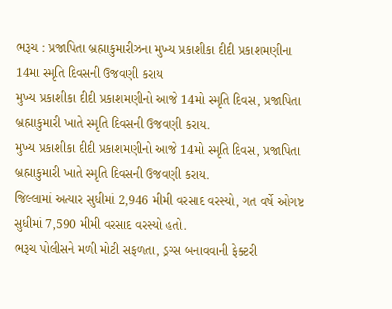ભરૂચ : પ્રજાપિતા બ્રહ્માકુમારીઝના મુખ્ય પ્રકાશીકા દીદી પ્રકાશમણીના 14મા સ્મૃતિ દિવસની ઉજવણી કરાય
મુખ્ય પ્રકાશીકા દીદી પ્રકાશમણીનો આજે 14મો સ્મૃતિ દિવસ, પ્રજાપિતા બ્રહ્માકુમારી ખાતે સ્મૃતિ દિવસની ઉજવણી કરાય.
મુખ્ય પ્રકાશીકા દીદી પ્રકાશમણીનો આજે 14મો સ્મૃતિ દિવસ, પ્રજાપિતા બ્રહ્માકુમારી ખાતે સ્મૃતિ દિવસની ઉજવણી કરાય.
જિલ્લામાં અત્યાર સુધીમાં 2,946 મીમી વરસાદ વરસ્યો, ગત વર્ષે ઓગષ્ટ સુધીમાં 7,590 મીમી વરસાદ વરસ્યો હતો.
ભરૂચ પોલીસને મળી મોટી સફળતા, ડ્રગ્સ બનાવવાની ફેક્ટરી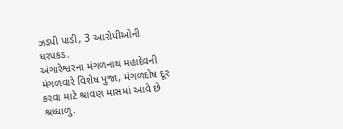ઝડપી પાડી, 3 આરોપીઓની ધરપકડ.
અંગારેશ્વરના મંગળનાથ મહાદેવની મંગળવારે વિશેષ પુજા, મંગળદોષ દૂર કરવા માટે શ્રાવણ માસમાં આવે છે શ્રધ્ધાળુ.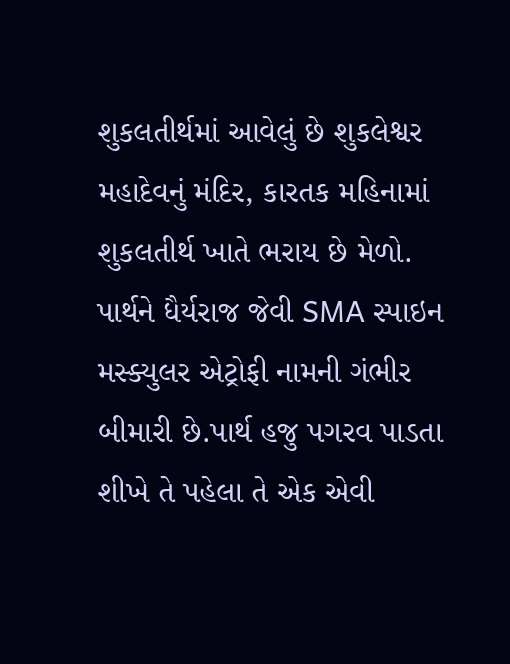શુકલતીર્થમાં આવેલું છે શુકલેશ્વર મહાદેવનું મંદિર, કારતક મહિનામાં શુકલતીર્થ ખાતે ભરાય છે મેળો.
પાર્થને ધૈર્યરાજ જેવી SMA સ્પાઇન મસ્ક્યુલર એટ્રોફી નામની ગંભીર બીમારી છે.પાર્થ હજુ પગરવ પાડતા શીખે તે પહેલા તે એક એવી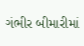ગંભીર બીમારીમાં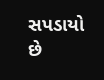સપડાયો છે